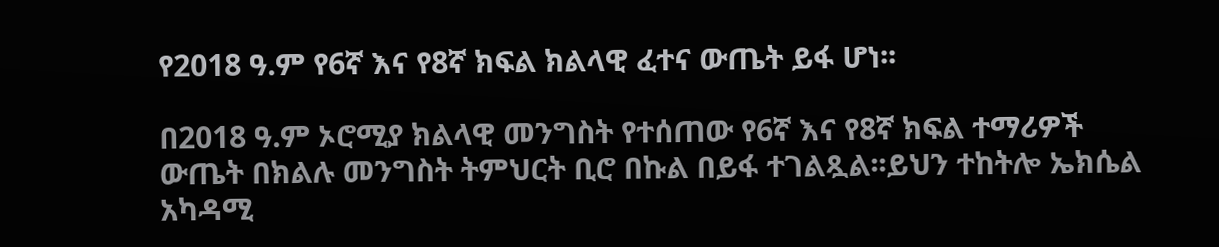የ2018 ዓ.ም የ6ኛ እና የ8ኛ ክፍል ክልላዊ ፈተና ውጤት ይፋ ሆነ፡፡

በ2018 ዓ.ም ኦሮሚያ ክልላዊ መንግስት የተሰጠው የ6ኛ እና የ8ኛ ክፍል ተማሪዎች ውጤት በክልሉ መንግስት ትምህርት ቢሮ በኩል በይፋ ተገልጿል፡፡ይህን ተከትሎ ኤክሴል አካዳሚ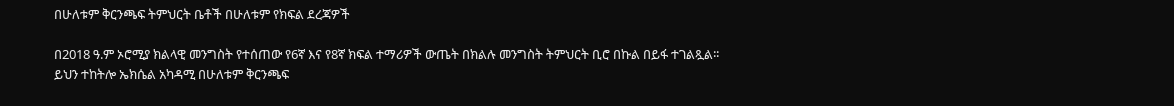በሁለቱም ቅርንጫፍ ትምህርት ቤቶች በሁለቱም የክፍል ደረጃዎች

በ2018 ዓ.ም ኦሮሚያ ክልላዊ መንግስት የተሰጠው የ6ኛ እና የ8ኛ ክፍል ተማሪዎች ውጤት በክልሉ መንግስት ትምህርት ቢሮ በኩል በይፋ ተገልጿል፡፡ይህን ተከትሎ ኤክሴል አካዳሚ በሁለቱም ቅርንጫፍ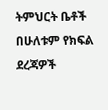ትምህርት ቤቶች በሁለቱም የክፍል ደረጃዎች